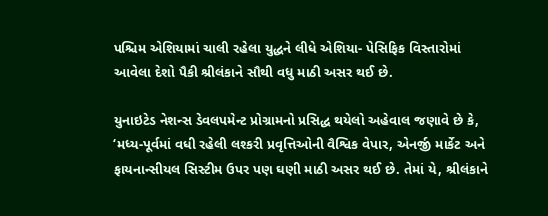પશ્ચિમ એશિયામાં ચાલી રહેલા યુદ્ધને લીધે એશિયા- પેસિફિક વિસ્તારોમાં આવેલા દેશો પૈકી શ્રીલંકાને સૌથી વધુ માઠી અસર થઈ છે.

યુનાઇટેડ નેશન્સ ડેવલપમેન્ટ પ્રોગ્રામનો પ્રસિદ્ધ થયેલો અહેવાલ જણાવે છે કે, ‘મધ્ય-પૂર્વમાં વધી રહેલી લશ્કરી પ્રવૃત્તિઓની વૈશ્વિક વેપાર, એનર્જી માર્કેટ અને ફાયનાન્સીયલ સિસ્ટીમ ઉપર પણ ઘણી માઠી અસર થઈ છે. તેમાં યે, શ્રીલંકાને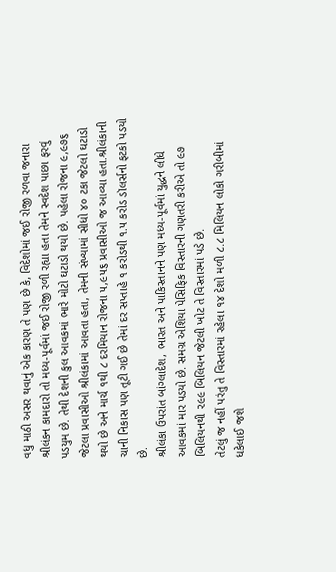વધુ માઠી અસર થવાનું એક કારણ તે પણ છે કે, વિદેશોમાં જઈ રોજી રળવા જનારા શ્રીલંકન કામદારો તો મધ્ય-પૂર્વમાં જઈ રોજી રળી રહ્યા હતા તેમને સ્વદેશ પાછા ફરવું પડયુમ છે. તેથી દેશની કુલ આવકમાં ભારે મોટો ઘટાડો થયો છે. પહેલા રોજના ૯,૯૭૬ જેટલા પ્રવાસીઓ શ્રીલંકામાં આવતા હતા, તેમની સંખ્યામાં સીધો ૪૦ ટકા જેટલો ઘટાડો થયો છે અને માર્ચ ૧થી ૮ દરમિયાન રોજના ૫,૯૫૬ પ્રવાસીઓ જ આવ્યા હતા.શ્રીલંકાની ચાની નિકાસ પણ તૂટી ગઈ છે તેમાં દર સપ્તાહે ૧ કરોડથી ૧.૫ કરોડ ડૉલર્સનો ફટકો પડયો છે.
શ્રીલંકા ઉપરાંત બાંગ્લાદેશ, ભારત અને પાકિસ્તાનને પણ મધ્ય-પૂર્વમાં યુદ્ધને લીધે આવકમાં માર પડયો છે. સમગ્ર એશિયા પેસિફિક વિસ્તારની ગણતરી કરીએ તો ૯૭ બિલિયનથી ૨૯૯ બિલિયન જેટલી ખોટ તે વિસ્તારમાં પડે છે.
તેટલું જ નહીં પરંતુ તે વિસ્તારમાં રહેલા ૧૪ દેશો મળી ૮.૮ મિલિયન લોકો ગરીબીમાં ધકેલાઈ જશે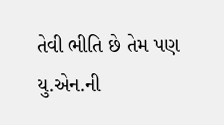તેવી ભીતિ છે તેમ પણ યુ.એન.ની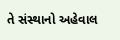તે સંસ્થાનો અહેવાલ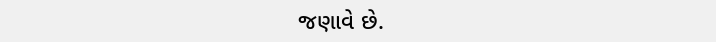જણાવે છે.